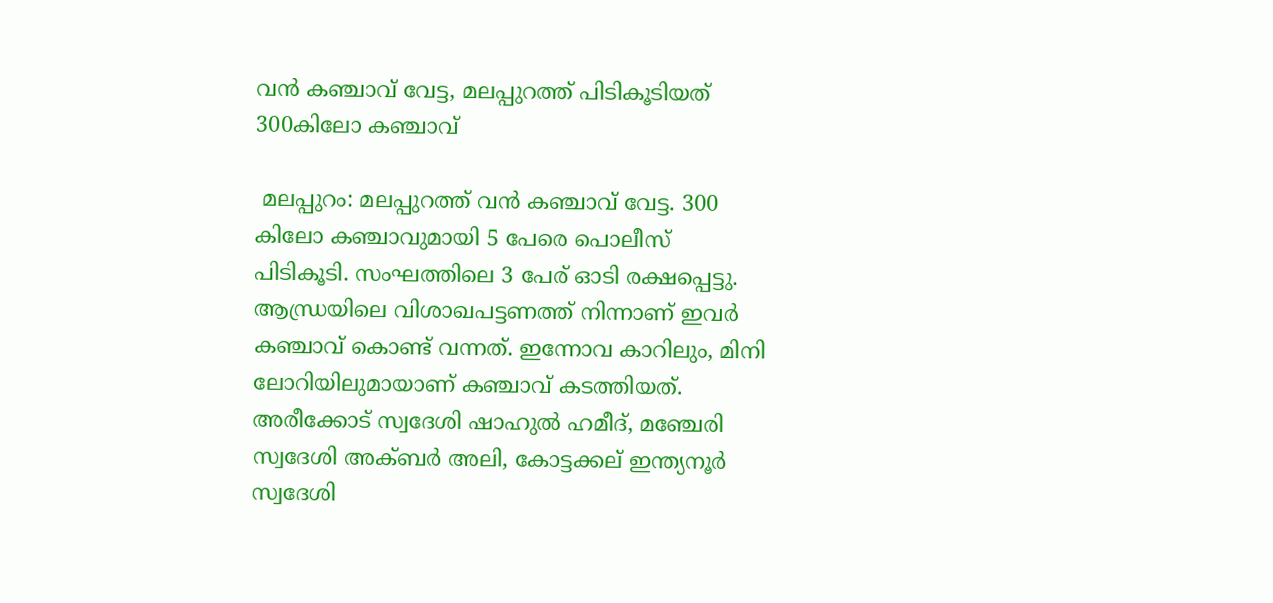വൻ കഞ്ചാവ് വേട്ട, മലപ്പുറത്ത് പിടികൂടിയത് 300കിലോ കഞ്ചാവ്

 മലപ്പുറം: മലപ്പുറത്ത് വന്‍ കഞ്ചാവ് വേട്ട. 300 കിലോ കഞ്ചാവുമായി 5 പേരെ പൊലീസ് പിടികൂടി. സംഘത്തിലെ 3 പേര് ഓടി രക്ഷപ്പെട്ടു. ആന്ധ്രയിലെ വിശാഖപട്ടണത്ത് നിന്നാണ് ഇവര്‍ കഞ്ചാവ് കൊണ്ട് വന്നത്. ഇന്നോവ കാറിലും, മിനി ലോറിയിലുമായാണ് കഞ്ചാവ് കടത്തിയത്. അരീക്കോട് സ്വദേശി ഷാഹുല്‍ ഹമീദ്, മഞ്ചേരി സ്വദേശി അക്ബര്‍ അലി, കോട്ടക്കല് ഇന്ത്യനൂര്‍ സ്വദേശി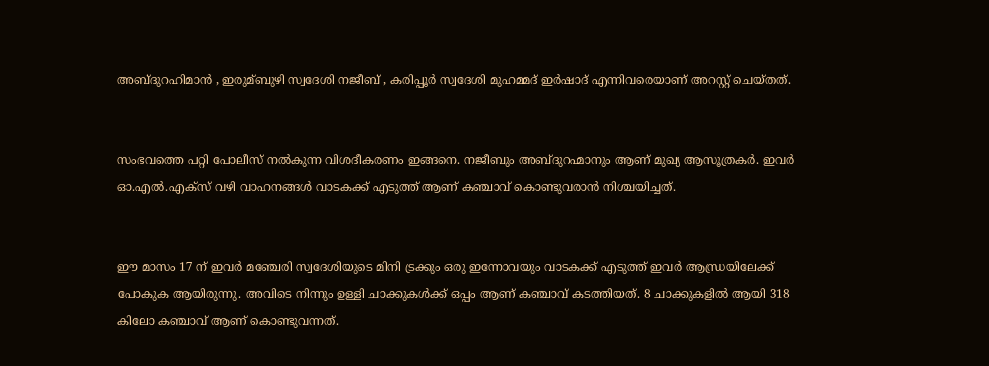അബ്ദുറഹിമാന്‍ , ഇരുമ്ബുഴി സ്വദേശി നജീബ് , കരിപ്പൂര്‍ സ്വദേശി മുഹമ്മദ് ഇര്‍ഷാദ് എന്നിവരെയാണ് അറസ്റ്റ് ചെയ്തത്.


സംഭവത്തെ പറ്റി പോലീസ് നല്‍കുന്ന വിശദീകരണം ഇങ്ങനെ. നജീബും അബ്ദുറഹ്മാനും ആണ് മുഖ്യ ആസൂത്രകര്‍. ഇവര്‍ ഓ.എല്‍.എക്സ് വഴി വാഹനങ്ങള്‍ വാടകക്ക് എടുത്ത് ആണ് കഞ്ചാവ് കൊണ്ടുവരാന്‍ നിശ്ചയിച്ചത്.


ഈ മാസം 17 ന് ഇവര്‍ മഞ്ചേരി സ്വദേശിയുടെ മിനി ട്രക്കും ഒരു ഇന്നോവയും വാടകക്ക് എടുത്ത് ഇവര്‍ ആന്ധ്രയിലേക്ക് പോകുക ആയിരുന്നു. അവിടെ നിന്നും ഉള്ളി ചാക്കുകള്‍ക്ക്‌ ഒപ്പം ആണ് കഞ്ചാവ് കടത്തിയത്. 8 ചാക്കുകളില്‍ ആയി 318 കിലോ കഞ്ചാവ് ആണ് കൊണ്ടുവന്നത്.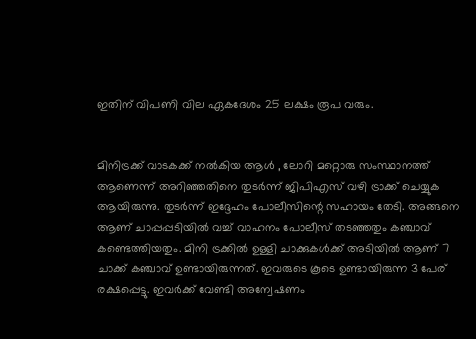ഇതിന് വിപണി വില ഏകദേശം 25 ലക്ഷം രൂപ വരും.


മിനിട്രക്ക് വാടകക്ക് നല്‍കിയ ആള്‍ , ലോറി മറ്റൊരു സംസ്ഥാനത്ത് ആണെന്ന് അറിഞ്ഞതിനെ തുടര്‍ന്ന് ജിപിഎസ് വഴി ട്രാക്ക് ചെയ്യുക ആയിരുന്നു. തുടര്‍ന്ന് ഇദ്ദേഹം പോലീസിന്റെ സഹായം തേടി. അങ്ങനെ ആണ് ചാപ്പപ്പടിയില്‍ വച്ച്‌ വാഹനം പോലീസ് തടഞ്ഞതും കഞ്ചാവ് കണ്ടെത്തിയതും. മിനി ട്രക്കില്‍ ഉള്ളി ചാക്കുകള്‍ക്ക് അടിയില്‍ ആണ് 7 ചാക്ക് കഞ്ചാവ് ഉണ്ടായിരുന്നത്. ഇവരുടെ കൂടെ ഉണ്ടായിരുന്ന 3 പേര് രക്ഷപ്പെട്ടു. ഇവര്‍ക്ക് വേണ്ടി അന്വേഷണം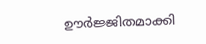ഊര്‍ജ്ജിതമാക്കി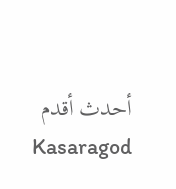أحدث أقدم
Kasaragod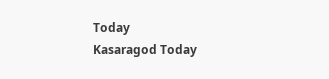Today
Kasaragod Today